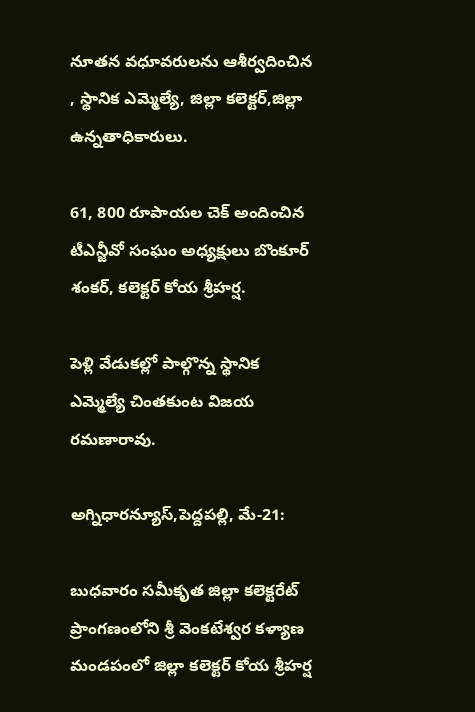నూతన వధూవరులను ఆశీర్వదించిన , స్థానిక ఎమ్మెల్యే, జిల్లా కలెక్టర్,జిల్లా ఉన్నతాధికారులు.

61, 800 రూపాయల చెక్ అందించిన టీఎన్జీవో సంఘం అధ్యక్షులు బొంకూర్ శంకర్, కలెక్టర్ కోయ శ్రీహర్ష.

పెళ్లి వేడుకల్లో పాల్గొన్న స్థానిక ఎమ్మెల్యే చింతకుంట విజయ రమణారావు.

అగ్నిధారన్యూస్,పెద్దపల్లి, మే-21:

బుధవారం సమీకృత జిల్లా కలెక్టరేట్ ప్రాంగణంలోని శ్రీ వెంకటేశ్వర కళ్యాణ మండపంలో జిల్లా కలెక్టర్ కోయ శ్రీహర్ష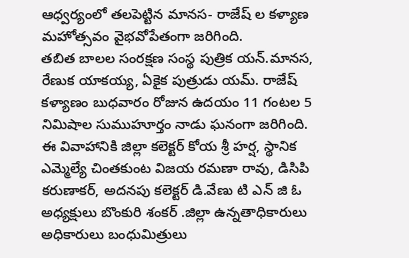ఆధ్వర్యంలో తలపెట్టిన మానస- రాజేష్ ల కళ్యాణ మహోత్సవం వైభవోపేతంగా జరిగింది.
తబిత బాలల సంరక్షణ సంస్థ పుత్రిక యన్.మానస, రేణుక యాకయ్య, ఏకైక పుత్రుడు యమ్. రాజేష్ కళ్యాణం బుధవారం రోజున ఉదయం 11 గంటల 5 నిమిషాల సుముహూర్తం నాడు ఘనంగా జరిగింది.
ఈ వివాహానికి జిల్లా కలెక్టర్ కోయ శ్రీ హర్ష, స్థానిక ఎమ్మెల్యే చింతకుంట విజయ రమణా రావు, డిసిపి కరుణాకర్, అదనపు కలెక్టర్ డి.వేణు టి ఎన్ జి ఓ అధ్యక్షులు బొంకురి శంకర్ .జిల్లా ఉన్నతాధికారులు అధికారులు బంధుమిత్రులు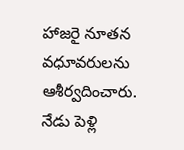హాజరై నూతన వధూవరులను ఆశీర్వదించారు.
నేడు పెళ్లి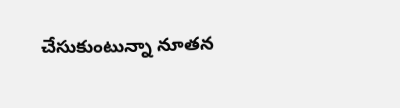చేసుకుంటున్నా నూతన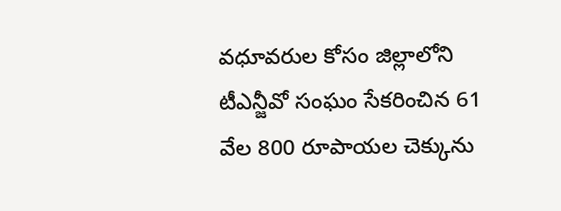వధూవరుల కోసం జిల్లాలోని టీఎన్జీవో సంఘం సేకరించిన 61 వేల 800 రూపాయల చెక్కును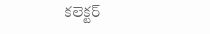కలెక్టర్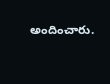అందించారు.